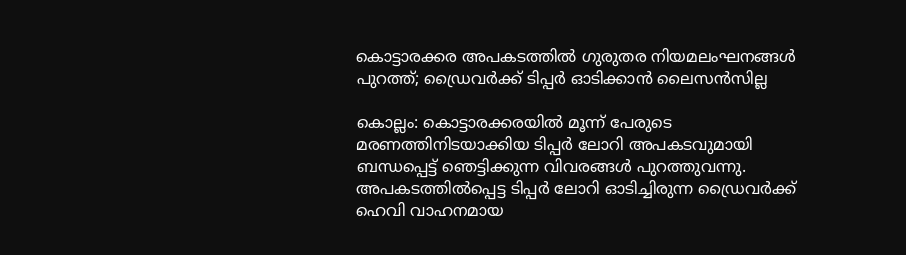കൊട്ടാരക്കര അപകടത്തിൽ ഗുരുതര നിയമലംഘനങ്ങൾ പുറത്ത്; ഡ്രൈവർക്ക് ടിപ്പർ ഓടിക്കാൻ ലൈസൻസില്ല

കൊല്ലം: കൊട്ടാരക്കരയിൽ മൂന്ന് പേരുടെ മരണത്തിനിടയാക്കിയ ടിപ്പർ ലോറി അപകടവുമായി ബന്ധപ്പെട്ട് ഞെട്ടിക്കുന്ന വിവരങ്ങൾ പുറത്തുവന്നു. അപകടത്തിൽപ്പെട്ട ടിപ്പർ ലോറി ഓടിച്ചിരുന്ന ഡ്രൈവർക്ക് ഹെവി വാഹനമായ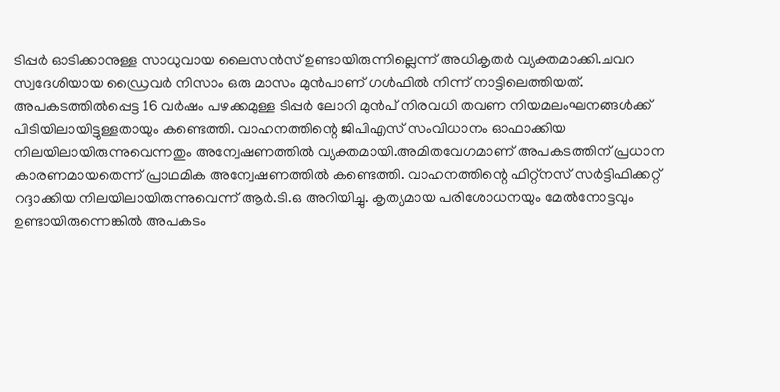ടിപ്പർ ഓടിക്കാനുള്ള സാധുവായ ലൈസൻസ് ഉണ്ടായിരുന്നില്ലെന്ന് അധികൃതർ വ്യക്തമാക്കി.ചവറ സ്വദേശിയായ ഡ്രൈവർ നിസാം ഒരു മാസം മുൻപാണ് ഗൾഫിൽ നിന്ന് നാട്ടിലെത്തിയത്. അപകടത്തിൽപ്പെട്ട 16 വർഷം പഴക്കമുള്ള ടിപ്പർ ലോറി മുൻപ് നിരവധി തവണ നിയമലംഘനങ്ങൾക്ക് പിടിയിലായിട്ടുള്ളതായും കണ്ടെത്തി. വാഹനത്തിന്റെ ജിപിഎസ് സംവിധാനം ഓഫാക്കിയ നിലയിലായിരുന്നുവെന്നതും അന്വേഷണത്തിൽ വ്യക്തമായി.അമിതവേഗമാണ് അപകടത്തിന് പ്രധാന കാരണമായതെന്ന് പ്രാഥമിക അന്വേഷണത്തിൽ കണ്ടെത്തി. വാഹനത്തിന്റെ ഫിറ്റ്നസ് സർട്ടിഫിക്കറ്റ് റദ്ദാക്കിയ നിലയിലായിരുന്നുവെന്ന് ആർ.ടി.ഒ അറിയിച്ചു. കൃത്യമായ പരിശോധനയും മേൽനോട്ടവും ഉണ്ടായിരുന്നെങ്കിൽ അപകടം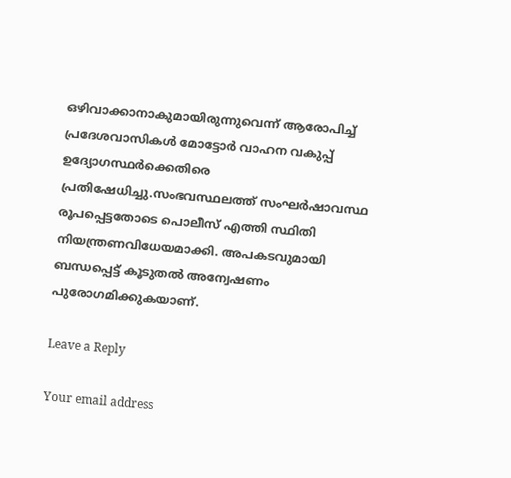ഒഴിവാക്കാനാകുമായിരുന്നുവെന്ന് ആരോപിച്ച് പ്രദേശവാസികൾ മോട്ടോർ വാഹന വകുപ്പ് ഉദ്യോഗസ്ഥർക്കെതിരെ പ്രതിഷേധിച്ചു.സംഭവസ്ഥലത്ത് സംഘർഷാവസ്ഥ രൂപപ്പെട്ടതോടെ പൊലീസ് എത്തി സ്ഥിതി നിയന്ത്രണവിധേയമാക്കി. അപകടവുമായി ബന്ധപ്പെട്ട് കൂടുതൽ അന്വേഷണം പുരോഗമിക്കുകയാണ്.

Leave a Reply

Your email address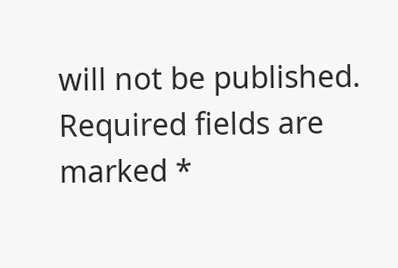will not be published. Required fields are marked *